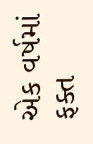એક વર્ષમાં ફક્ત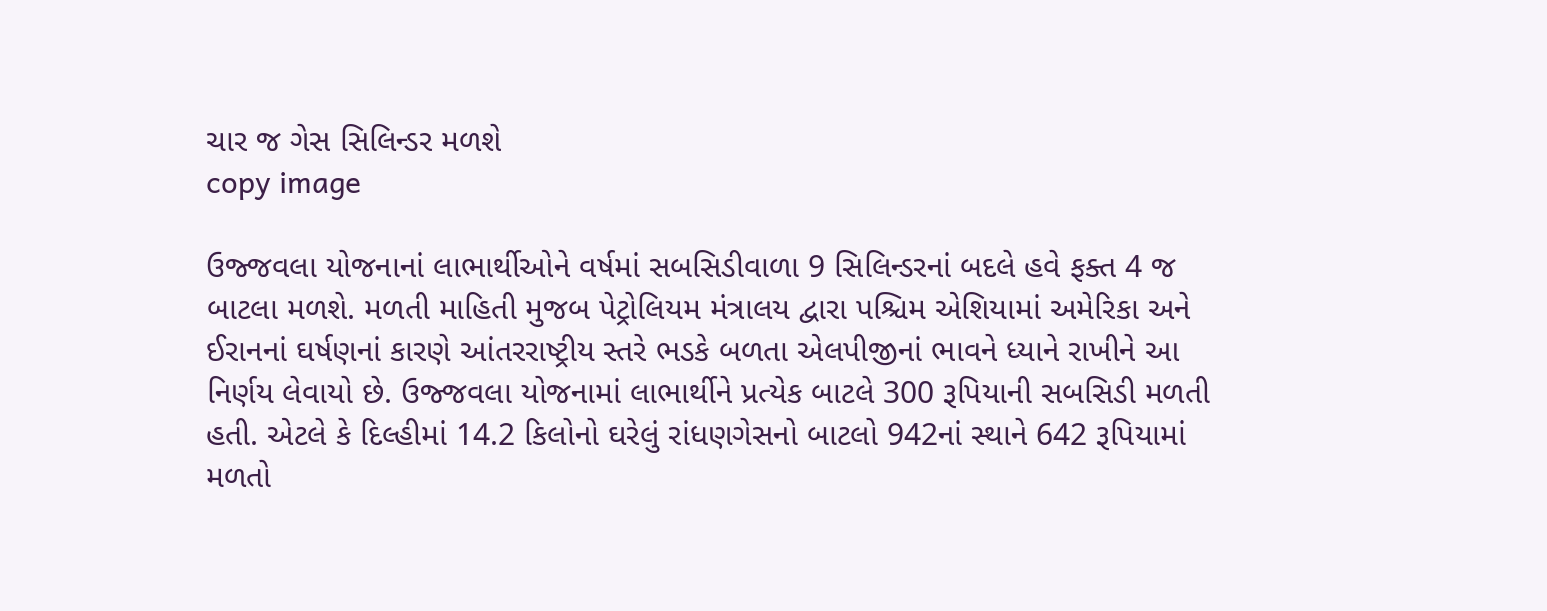ચાર જ ગેસ સિલિન્ડર મળશે
copy image

ઉજ્જવલા યોજનાનાં લાભાર્થીઓને વર્ષમાં સબસિડીવાળા 9 સિલિન્ડરનાં બદલે હવે ફક્ત 4 જ બાટલા મળશે. મળતી માહિતી મુજબ પેટ્રોલિયમ મંત્રાલય દ્વારા પશ્ચિમ એશિયામાં અમેરિકા અને ઈરાનનાં ઘર્ષણનાં કારણે આંતરરાષ્ટ્રીય સ્તરે ભડકે બળતા એલપીજીનાં ભાવને ધ્યાને રાખીને આ નિર્ણય લેવાયો છે. ઉજ્જવલા યોજનામાં લાભાર્થીને પ્રત્યેક બાટલે 300 રૂપિયાની સબસિડી મળતી હતી. એટલે કે દિલ્હીમાં 14.2 કિલોનો ઘરેલું રાંધણગેસનો બાટલો 942નાં સ્થાને 642 રૂપિયામાં મળતો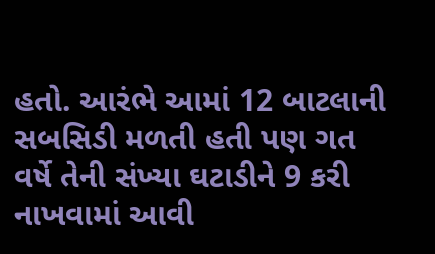હતો. આરંભે આમાં 12 બાટલાની સબસિડી મળતી હતી પણ ગત વર્ષે તેની સંખ્યા ઘટાડીને 9 કરી નાખવામાં આવી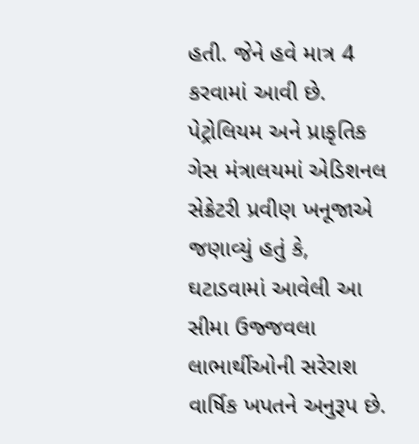હતી. જેને હવે માત્ર 4 કરવામાં આવી છે. પેટ્રોલિયમ અને પ્રાકૃતિક ગેસ મંત્રાલયમાં એડિશનલ સેક્રેટરી પ્રવીણ ખનૂજાએ જણાવ્યું હતું કે, ઘટાડવામાં આવેલી આ સીમા ઉજ્જવલા લાભાર્થીઓની સરેરાશ વાર્ષિક ખપતને અનુરૂપ છે.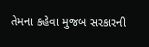તેમના કહેવા મુજબ સરકારની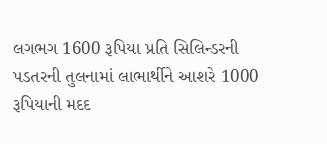લગભગ 1600 રૂપિયા પ્રતિ સિલિન્ડરની પડતરની તુલનામાં લાભાર્થીને આશરે 1000 રૂપિયાની મદદ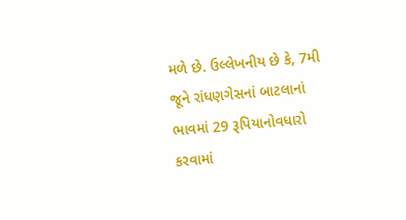મળે છે. ઉલ્લેખનીય છે કે, 7મી જૂને રાંધણગેસનાં બાટલાનાં ભાવમાં 29 રૂપિયાનોવધારો કરવામાં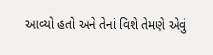આવ્યો હતો અને તેનાં વિશે તેમણે એવું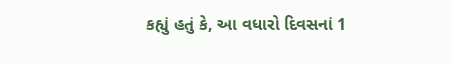કહ્યું હતું કે, આ વધારો દિવસનાં 1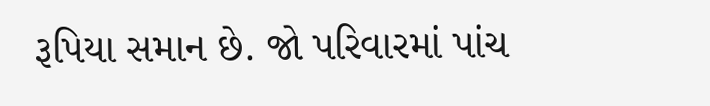રૂપિયા સમાન છે. જો પરિવારમાં પાંચ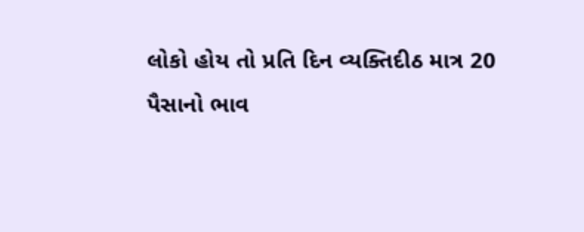લોકો હોય તો પ્રતિ દિન વ્યક્તિદીઠ માત્ર 20 પૈસાનો ભાવ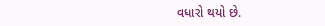વધારો થયો છે.